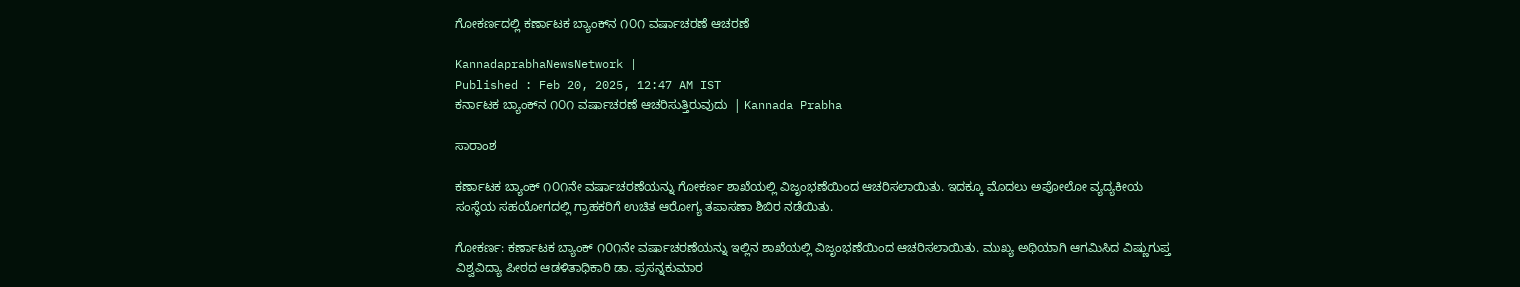ಗೋಕರ್ಣದಲ್ಲಿ ಕರ್ಣಾಟಕ ಬ್ಯಾಂಕ್‌ನ ೧೦೧ ವರ್ಷಾಚರಣೆ ಆಚರಣೆ

KannadaprabhaNewsNetwork |
Published : Feb 20, 2025, 12:47 AM IST
ಕರ್ನಾಟಕ ಬ್ಯಾಂಕ್‌ನ ೧೦೧ ವರ್ಷಾಚರಣೆ ಆಚರಿಸುತ್ತಿರುವುದು  | Kannada Prabha

ಸಾರಾಂಶ

ಕರ್ಣಾಟಕ ಬ್ಯಾಂಕ್ ೧೦೧ನೇ ವರ್ಷಾಚರಣೆಯನ್ನು ಗೋಕರ್ಣ ಶಾಖೆಯಲ್ಲಿ ವಿಜೃಂಭಣೆಯಿಂದ ಆಚರಿಸಲಾಯಿತು. ಇದಕ್ಕೂ ಮೊದಲು ಅಪೋಲೋ ವ್ಯದ್ಯಕೀಯ ಸಂಸ್ಥೆಯ ಸಹಯೋಗದಲ್ಲಿ ಗ್ರಾಹಕರಿಗೆ ಉಚಿತ ಆರೋಗ್ಯ ತಪಾಸಣಾ ಶಿಬಿರ ನಡೆಯಿತು.

ಗೋಕರ್ಣ: ಕರ್ಣಾಟಕ ಬ್ಯಾಂಕ್ ೧೦೧ನೇ ವರ್ಷಾಚರಣೆಯನ್ನು ಇಲ್ಲಿನ ಶಾಖೆಯಲ್ಲಿ ವಿಜೃಂಭಣೆಯಿಂದ ಆಚರಿಸಲಾಯಿತು. ಮುಖ್ಯ ಅಥಿಯಾಗಿ ಆಗಮಿಸಿದ ವಿಷ್ಣುಗುಪ್ತ ವಿಶ್ವವಿದ್ಯಾ ಪೀಠದ ಆಡಳಿತಾಧಿಕಾರಿ ಡಾ. ಪ್ರಸನ್ನಕುಮಾರ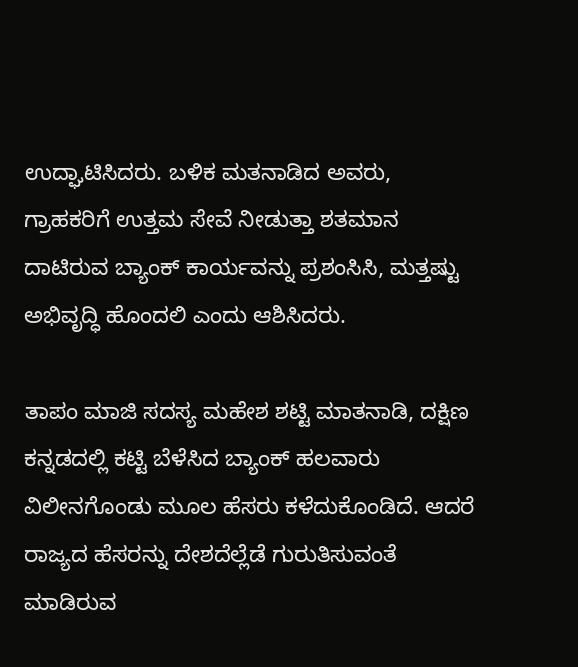ಉದ್ಘಾಟಿಸಿದರು. ಬಳಿಕ ಮತನಾಡಿದ ಅವರು, ಗ್ರಾಹಕರಿಗೆ ಉತ್ತಮ ಸೇವೆ ನೀಡುತ್ತಾ ಶತಮಾನ ದಾಟಿರುವ ಬ್ಯಾಂಕ್ ಕಾರ್ಯವನ್ನು ಪ್ರಶಂಸಿಸಿ, ಮತ್ತಷ್ಟು ಅಭಿವೃದ್ಧಿ ಹೊಂದಲಿ ಎಂದು ಆಶಿಸಿದರು.

ತಾಪಂ ಮಾಜಿ ಸದಸ್ಯ ಮಹೇಶ ಶಟ್ಟಿ ಮಾತನಾಡಿ, ದಕ್ಷಿಣ ಕನ್ನಡದಲ್ಲಿ ಕಟ್ಟಿ ಬೆಳೆಸಿದ ಬ್ಯಾಂಕ್ ಹಲವಾರು ವಿಲೀನಗೊಂಡು ಮೂಲ ಹೆಸರು ಕಳೆದುಕೊಂಡಿದೆ. ಆದರೆ ರಾಜ್ಯದ ಹೆಸರನ್ನು ದೇಶದೆಲ್ಲೆಡೆ ಗುರುತಿಸುವಂತೆ ಮಾಡಿರುವ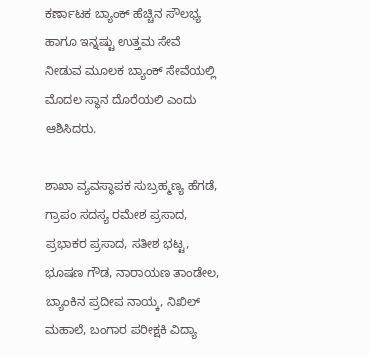ಕರ್ಣಾಟಕ ಬ್ಯಾಂಕ್ ಹೆಚ್ಚಿನ ಸೌಲಭ್ಯ ಹಾಗೂ ಇನ್ನಷ್ಟು ಉತ್ತಮ ಸೇವೆ ನೀಡುವ ಮೂಲಕ ಬ್ಯಾಂಕ್ ಸೇವೆಯಲ್ಲಿ ಮೊದಲ ಸ್ಥಾನ ದೊರೆಯಲಿ ಎಂದು ಆಶಿಸಿದರು.

ಶಾಖಾ ವ್ಯವಸ್ಥಾಪಕ ಸುಬ್ರಹ್ಮಣ್ಯ ಹೆಗಡೆ, ಗ್ರಾಪಂ ಸದಸ್ಯ ರಮೇಶ ಪ್ರಸಾದ, ಪ್ರಭಾಕರ ಪ್ರಸಾದ, ಸತೀಶ ಭಟ್ಟ, ಭೂಷಣ ಗೌಡ, ನಾರಾಯಣ ತಾಂಡೇಲ, ಬ್ಯಾಂಕಿನ ಪ್ರದೀಪ ನಾಯ್ಕ, ನಿಖಿಲ್ ಮಹಾಲೆ, ಬಂಗಾರ ಪರೀಕ್ಷಕಿ ವಿದ್ಯಾ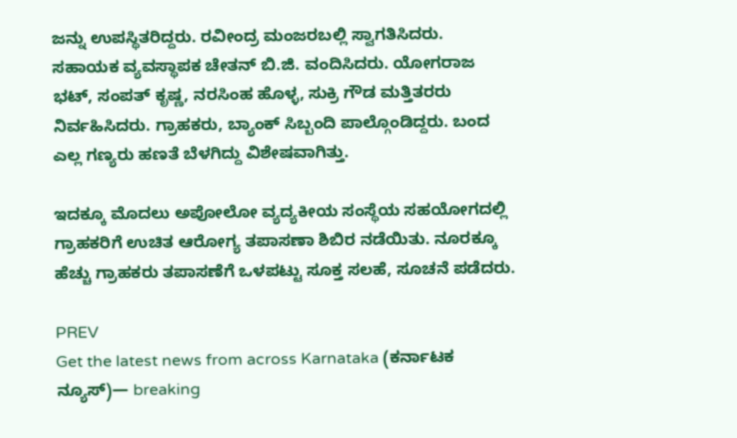ಜನ್ನು ಉಪಸ್ಥಿತರಿದ್ದರು. ರವೀಂದ್ರ ಮಂಜರಬಲ್ಲಿ ಸ್ವಾಗತಿಸಿದರು. ಸಹಾಯಕ ವ್ಯವಸ್ಥಾಪಕ ಚೇತನ್ ಬಿ.ಜಿ. ವಂದಿಸಿದರು. ಯೋಗರಾಜ ಭಟ್, ಸಂಪತ್ ಕೃಷ್ಣ, ನರಸಿಂಹ ಹೊಳ್ಳ, ಸುಕ್ರಿ ಗೌಡ ಮತ್ತಿತರರು ನಿರ್ವಹಿಸಿದರು. ಗ್ರಾಹಕರು, ಬ್ಯಾಂಕ್ ಸಿಬ್ಬಂದಿ ಪಾಲ್ಗೊಂಡಿದ್ದರು. ಬಂದ ಎಲ್ಲ ಗಣ್ಯರು ಹಣತೆ ಬೆಳಗಿದ್ದು ವಿಶೇಷವಾಗಿತ್ತು.

ಇದಕ್ಕೂ ಮೊದಲು ಅಪೋಲೋ ವ್ಯದ್ಯಕೀಯ ಸಂಸ್ಥೆಯ ಸಹಯೋಗದಲ್ಲಿ ಗ್ರಾಹಕರಿಗೆ ಉಚಿತ ಆರೋಗ್ಯ ತಪಾಸಣಾ ಶಿಬಿರ ನಡೆಯಿತು. ನೂರಕ್ಕೂ ಹೆಚ್ಚು ಗ್ರಾಹಕರು ತಪಾಸಣೆಗೆ ಒಳಪಟ್ಟು ಸೂಕ್ತ ಸಲಹೆ, ಸೂಚನೆ ಪಡೆದರು.

PREV
Get the latest news from across Karnataka (ಕರ್ನಾಟಕ ನ್ಯೂಸ್)— breaking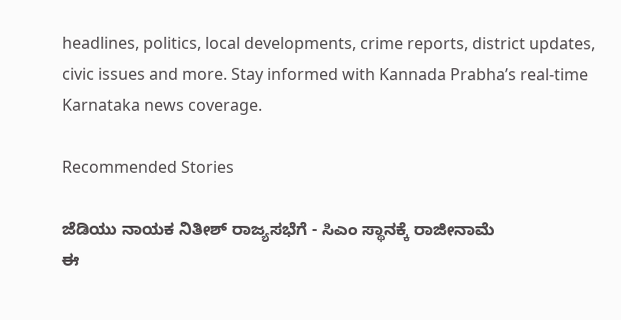headlines, politics, local developments, crime reports, district updates, civic issues and more. Stay informed with Kannada Prabha’s real‑time Karnataka news coverage.

Recommended Stories

ಜೆಡಿಯು ನಾಯಕ ನಿತೀಶ್‌ ರಾಜ್ಯಸಭೆಗೆ - ಸಿಎಂ ಸ್ಥಾನಕ್ಕೆ ರಾಜೀನಾಮೆ
ಈ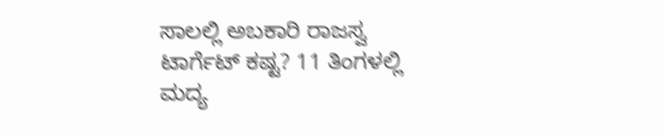ಸಾಲಲ್ಲಿ ಅಬಕಾರಿ ರಾಜಸ್ವ ಟಾರ್ಗೆಟ್‌ ಕಷ್ಟ? 11 ತಿಂಗಳಲ್ಲಿ ಮದ್ಯ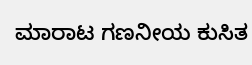ಮಾರಾಟ ಗಣನೀಯ ಕುಸಿತ